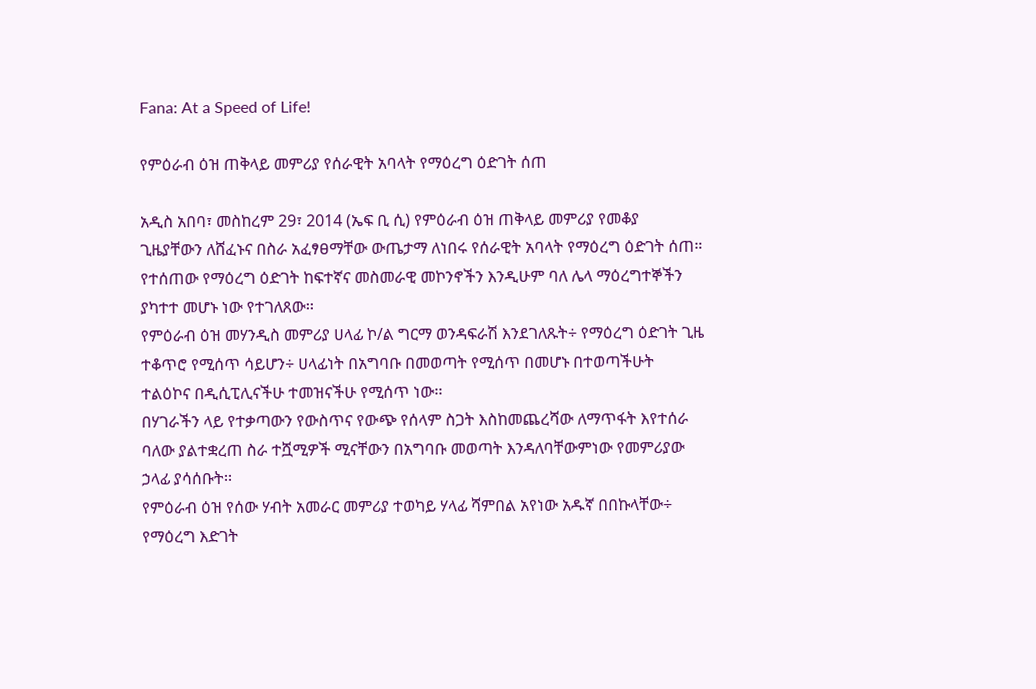Fana: At a Speed of Life!

የምዕራብ ዕዝ ጠቅላይ መምሪያ የሰራዊት አባላት የማዕረግ ዕድገት ሰጠ

አዲስ አበባ፣ መስከረም 29፣ 2014 (ኤፍ ቢ ሲ) የምዕራብ ዕዝ ጠቅላይ መምሪያ የመቆያ ጊዜያቸውን ለሸፈኑና በስራ አፈፃፀማቸው ውጤታማ ለነበሩ የሰራዊት አባላት የማዕረግ ዕድገት ሰጠ።
የተሰጠው የማዕረግ ዕድገት ከፍተኛና መስመራዊ መኮንኖችን እንዲሁም ባለ ሌላ ማዕረግተኞችን ያካተተ መሆኑ ነው የተገለጸው፡፡
የምዕራብ ዕዝ መሃንዲስ መምሪያ ሀላፊ ኮ/ል ግርማ ወንዳፍራሽ እንደገለጹት÷ የማዕረግ ዕድገት ጊዜ ተቆጥሮ የሚሰጥ ሳይሆን÷ ሀላፊነት በአግባቡ በመወጣት የሚሰጥ በመሆኑ በተወጣችሁት ተልዕኮና በዲሲፒሊናችሁ ተመዝናችሁ የሚሰጥ ነው፡፡
በሃገራችን ላይ የተቃጣውን የውስጥና የውጭ የሰላም ስጋት እስከመጨረሻው ለማጥፋት እየተሰራ ባለው ያልተቋረጠ ስራ ተሿሚዎች ሚናቸውን በአግባቡ መወጣት እንዳለባቸውምነው የመምሪያው ኃላፊ ያሳሰቡት፡፡
የምዕራብ ዕዝ የሰው ሃብት አመራር መምሪያ ተወካይ ሃላፊ ሻምበል አየነው አዱኛ በበኩላቸው÷ የማዕረግ እድገት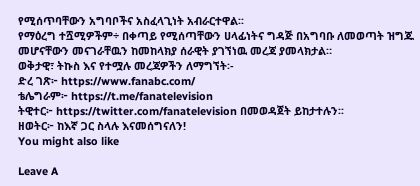የሚሰጥባቸውን አግባቦችና አስፈላጊነት አብራርተዋል፡፡
የማዕረግ ተሿሚዎችም÷ በቀጣይ የሚሰጣቸውን ሀላፊነትና ግዳጅ በአግባቡ ለመወጣት ዝግጁ መሆናቸውን መናገራቸዉን ከመከላክያ ሰራዊት ያገኘነዉ መረጃ ያመላክታል።
ወቅታዊ፣ ትኩስ እና የተሟሉ መረጃዎችን ለማግኘት፡-
ድረ ገጽ፦ https://www.fanabc.com/
ቴሌግራም፦ https://t.me/fanatelevision
ትዊተር፦ https://twitter.com/fanatelevision በመወዳጀት ይከታተሉን፡፡
ዘወትር፦ ከእኛ ጋር ስላሉ እናመሰግናለን!
You might also like

Leave A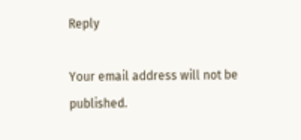Reply

Your email address will not be published.